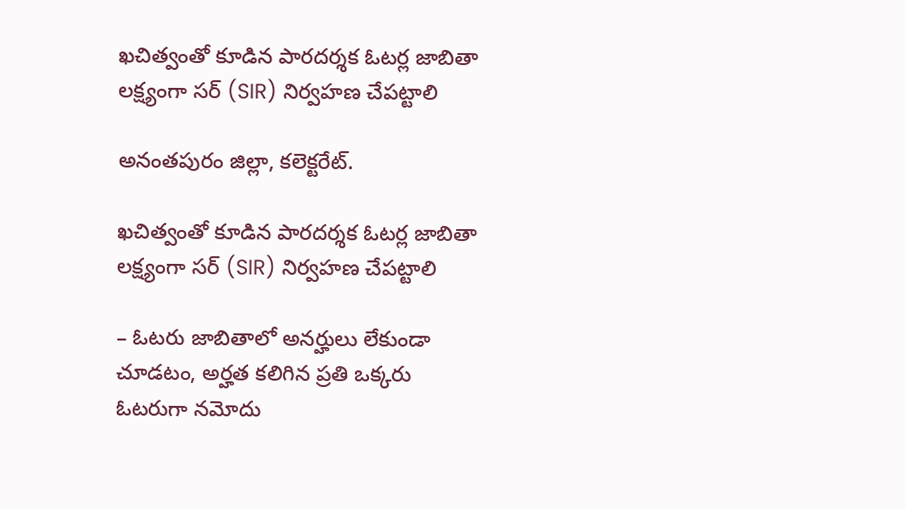ఖచిత్వంతో కూడిన పారదర్శక ఓట‌ర్ల జాబితా లక్ష్యంగా సర్ (SIR) నిర్వహణ చేపట్టాలి

అనంతపురం జిల్లా, కలెక్టరేట్.

ఖచిత్వంతో కూడిన పారదర్శక ఓట‌ర్ల జాబితా లక్ష్యంగా సర్ (SIR) నిర్వహణ చేపట్టాలి

– ఓటరు జాబితాలో అనర్హులు లేకుండా చూడ‌టం, అర్హత కలిగిన ప్రతి ఒక్కరు ఓటరుగా నమోదు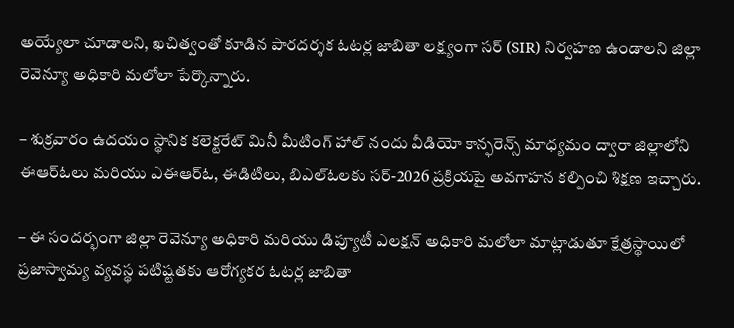అయ్యేలా చూడాలని, ఖచిత్వంతో కూడిన పారదర్శక ఓట‌ర్ల జాబితా లక్ష్యంగా సర్ (SIR) నిర్వహణ ఉండాలని జిల్లా రెవెన్యూ అధికారి మలోలా పేర్కొన్నారు.

– శుక్రవారం ఉదయం స్థానిక కలెక్టరేట్ మినీ మీటింగ్ హాల్ నందు వీడియో కాన్ఫరెన్స్ మాధ్యమం ద్వారా జిల్లాలోని ఈఆర్ఓలు మరియు ఎఈఆర్ఓ, ఈడిటిలు, బిఎల్ఓలకు సర్-2026 ప్రక్రియపై అవగాహన కల్పించి శిక్షణ ఇచ్చారు.

– ఈ సందర్భంగా జిల్లా రెవెన్యూ అధికారి మరియు డిప్యూటీ ఎలక్షన్ అధికారి మలోలా మాట్లాడుతూ క్షేత్ర‌స్థాయిలో ప్ర‌జాస్వామ్య వ్య‌వ‌స్థ ప‌టిష్ట‌త‌కు ఆరోగ్య‌క‌ర ఓట‌ర్ల జాబితా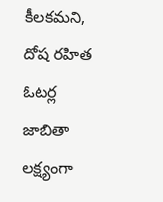కీల‌కమ‌ని, దోష ర‌హిత ఓట‌ర్ల జాబితా ల‌క్ష్యంగా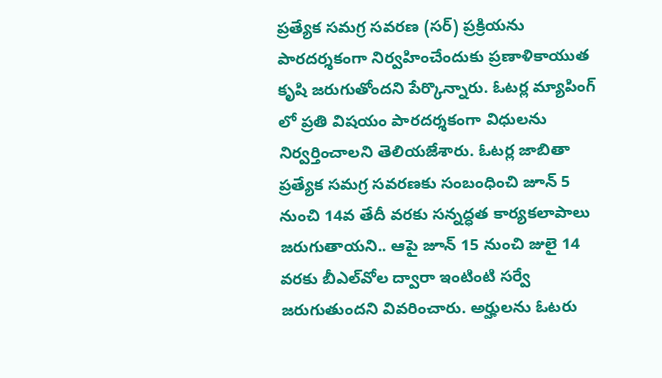ప్ర‌త్యేక స‌మ‌గ్ర సవరణ (సర్) ప్రక్రియను పారదర్శకంగా నిర్వహించేందుకు ప్ర‌ణాళికాయుత కృషి జ‌రుగుతోంద‌ని పేర్కొన్నారు. ఓట‌ర్ల మ్యాపింగ్ లో ప్ర‌తి విష‌యం పారదర్శకంగా విధులను నిర్వర్తించాలని తెలియ‌జేశారు. ఓట‌ర్ల జాబితా ప్ర‌త్యేక స‌మ‌గ్ర స‌వ‌ర‌ణకు సంబంధించి జూన్ 5 నుంచి 14వ తేదీ వ‌ర‌కు స‌న్న‌ద్ధ‌త కార్య‌క‌లాపాలు జ‌రుగుతాయ‌ని.. ఆపై జూన్ 15 నుంచి జులై 14 వ‌ర‌కు బీఎల్‌వోల ద్వారా ఇంటింటి స‌ర్వే జ‌రుగుతుంద‌ని వివ‌రించారు. అర్హుల‌ను ఓట‌రు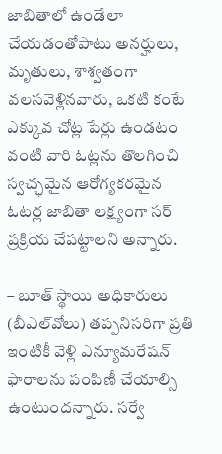జాబితాలో ఉండేలా చేయ‌డంతోపాటు అన‌ర్హులు, మృతులు, శాశ్వ‌తంగా వ‌ల‌స‌వెళ్లినవారు, ఒకటి కంటే ఎక్కువ చోట్ల పేర్లు ఉండ‌టం వంటి వారి ఓట్ల‌ను తొల‌గించి స్వ‌చ్ఛ‌మైన ఆరోగ్య‌క‌ర‌మైన ఓట‌ర్ల జాబితా ల‌క్ష్యంగా స‌ర్ ప్ర‌క్రియ చేపట్టాలని అన్నారు.

– బూత్ స్థాయి అధికారులు (బీఎల్‌వోలు) తప్పనిసరిగా ప్రతి ఇంటికీ వెళ్లి ఎన్యూమ‌రేష‌న్ ఫారాల‌ను పంపిణీ చేయాల్సి ఉంటుంద‌న్నారు. సర్వే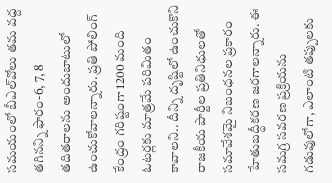సమయంలో బీఎల్‌వోలు త‌మ వద్ద తగినన్ని ఫారం-6, 7, 8 త‌దిత‌రాల‌ను అందుబాటులో ఉంచుకోవాలన్నారు. ప్రతి పోలింగ్ కేంద్రం గరిష్టంగా 1200 మంది ఓటర్లకు మాత్రమే పరిమితం కావాలని.. దీన్ని దృష్టిలో ఉంచుకొని రాజకీయ పార్టీల ప్రతినిధులతో సమావేశమై నిబంధనల ప్రకారం హేతుబ‌ద్ధీక‌ర‌ణ జ‌ర‌గాల‌న్నారు. ఈ స‌మ‌గ్ర సవరణ ప్రక్రియను గడువులోగా, ఎలాంటి తప్పుల‌కు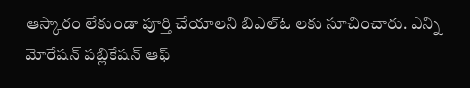ఆస్కారం లేకుండా పూర్తి చేయాలని బిఎల్ఓ లకు సూచించారు. ఎన్ని మోరేషన్ పబ్లికేషన్ ఆఫ్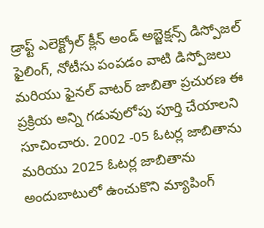డ్రాఫ్ట్ ఎలెక్ట్రోల్ క్లీన్ అండ్ అబ్జెక్షన్స్ డిస్పోజల్ ఫైలింగ్, నోటీసు పంపడం వాటి డిస్పోజలు మరియు ఫైనల్ వాటర్ జాబితా ప్రచురణ ఈ ప్రక్రియ అన్ని గడువులోపు పూర్తి చేయాలని సూచించారు. 2002 -05 ఓటర్ల జాబితాను మరియు 2025 ఓటర్ల జాబితాను అందుబాటులో ఉంచుకొని మ్యాపింగ్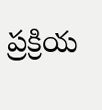ప్రక్రియ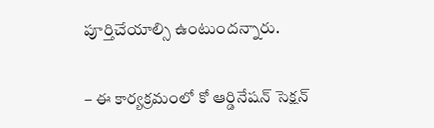పూర్తిచేయాల్సి ఉంటుందన్నారు.

– ఈ కార్యక్రమంలో కో ఆర్డినేషన్ సెక్షన్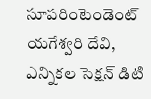సూపరింటెండెంట్ యగేశ్వరి దేవి, ఎన్నికల సెక్షన్ డిటి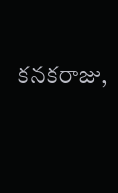కనకరాజు,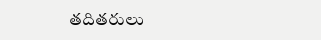తదితరులు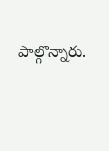పాల్గొన్నారు.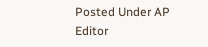Posted Under AP
Editor